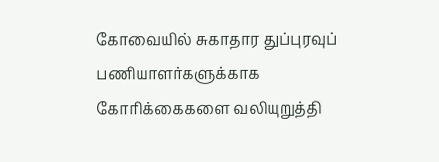கோவையில் சுகாதார துப்புரவுப் பணியாளர்களுக்காக கோரிக்கைகளை வலியுறுத்தி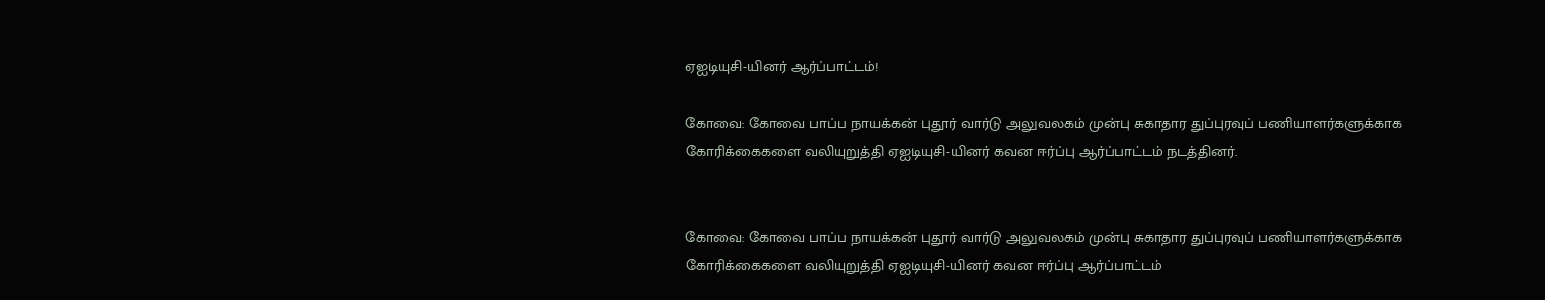ஏஐடியுசி-யினர் ஆர்ப்பாட்டம்!

கோவை: கோவை பாப்ப நாயக்கன்‌ புதூர்‌ வார்டு அலுவலகம்‌ முன்பு சுகாதார துப்புரவுப் பணியாளர்களுக்காக கோரிக்கைகளை வலியுறுத்தி ஏஐடியுசி-யினர் கவன ஈர்ப்பு ஆர்ப்பாட்டம் நடத்தினர்.


கோவை: கோவை பாப்ப நாயக்கன்‌ புதூர்‌ வார்டு அலுவலகம்‌ முன்பு சுகாதார துப்புரவுப் பணியாளர்களுக்காக கோரிக்கைகளை வலியுறுத்தி ஏஐடியுசி-யினர் கவன ஈர்ப்பு ஆர்ப்பாட்டம்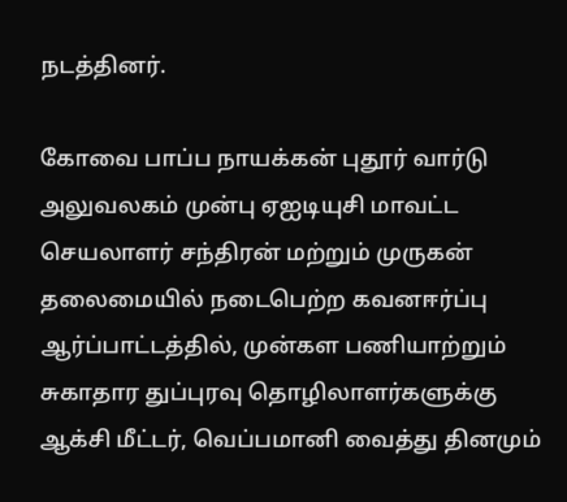நடத்தினர்.

கோவை பாப்ப நாயக்கன்‌ புதூர்‌ வார்டு அலுவலகம்‌ முன்பு ஏஐடியுசி மாவட்ட செயலாளர்‌ சந்திரன்‌ மற்றும்‌ முருகன்‌ தலைமையில்‌ நடைபெற்ற கவனஈர்ப்பு ஆர்ப்பாட்டத்தில், முன்கள பணியாற்றும்‌ சுகாதார துப்புரவு தொழிலாளர்களுக்கு ஆக்சி மீட்டர்‌, வெப்பமானி வைத்து தினமும்‌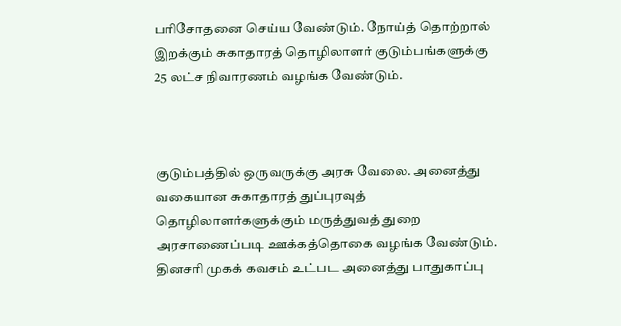பரிசோதனை செய்ய வேண்டும்‌. நோய்‌த் தொற்றால்‌ இறக்கும்‌ சுகாதாரத் தொழிலாளர்‌ குடும்பங்களுக்கு 25 லட்ச நிவாரணம் வழங்க வேண்டும்.



குடும்பத்தில்‌ ஒருவருக்கு அரசு வேலை. அனைத்து வகையான சுகாதாரத் துப்புரவுத் தொழிலாளர்களுக்கும்‌ மருத்துவத் துறை அரசாணைப்படி ஊக்கத்தொகை வழங்க வேண்டும்‌. தினசரி முகக் கவசம்‌ உட்பட அனைத்து பாதுகாப்பு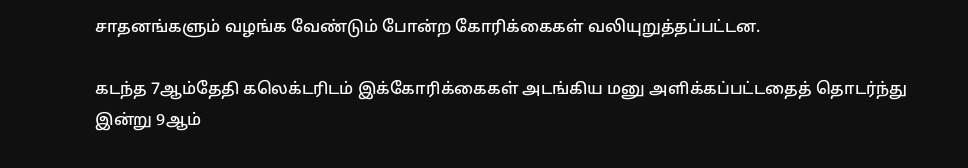சாதனங்களும்‌ வழங்க வேண்டும்‌ போன்ற கோரிக்கைகள் வலியுறுத்தப்பட்டன.

கடந்த 7ஆம்தேதி கலெக்டரிடம்‌ இக்கோரிக்கைகள் அடங்கிய மனு அளிக்கப்பட்டதைத் தொடர்ந்து இன்று 9ஆம்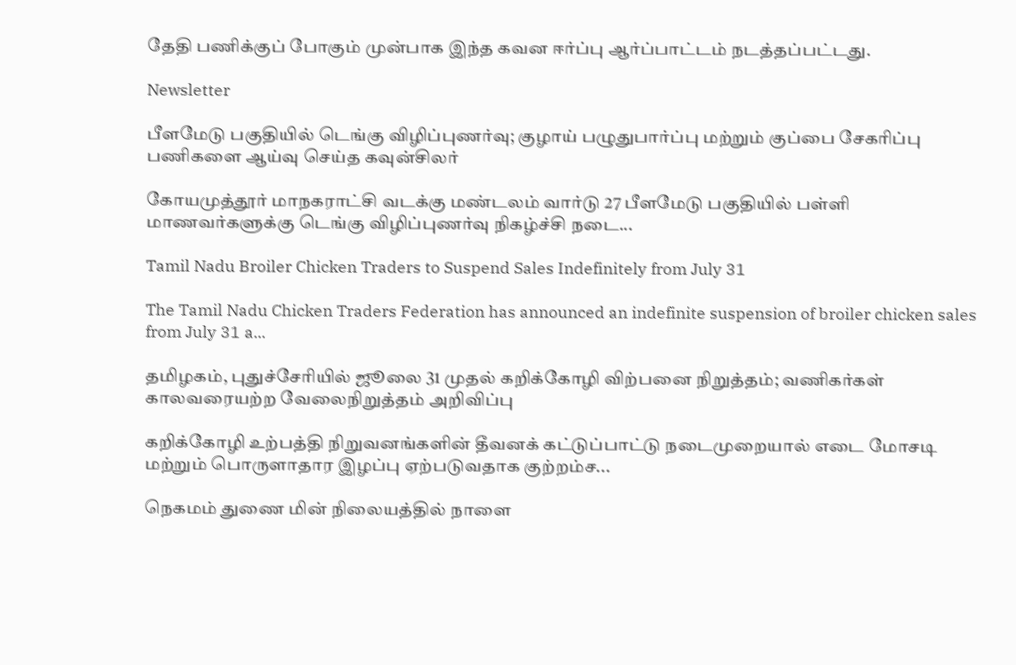தேதி பணிக்குப் போகும்‌ முன்‌பாக இந்த கவன ஈர்ப்பு ஆர்ப்பாட்டம்‌ நடத்தப்பட்டது.

Newsletter

பீளமேடு பகுதியில் டெங்கு விழிப்புணர்வு; குழாய் பழுதுபார்ப்பு மற்றும் குப்பை சேகரிப்பு பணிகளை ஆய்வு செய்த கவுன்சிலர்

கோயமுத்தூர் மாநகராட்சி வடக்கு மண்டலம் வார்டு 27 பீளமேடு பகுதியில் பள்ளி மாணவர்களுக்கு டெங்கு விழிப்புணர்வு நிகழ்ச்சி நடை...

Tamil Nadu Broiler Chicken Traders to Suspend Sales Indefinitely from July 31

The Tamil Nadu Chicken Traders Federation has announced an indefinite suspension of broiler chicken sales from July 31 a...

தமிழகம், புதுச்சேரியில் ஜூலை 31 முதல் கறிக்கோழி விற்பனை நிறுத்தம்; வணிகர்கள் காலவரையற்ற வேலைநிறுத்தம் அறிவிப்பு

கறிக்கோழி உற்பத்தி நிறுவனங்களின் தீவனக் கட்டுப்பாட்டு நடைமுறையால் எடை மோசடி மற்றும் பொருளாதார இழப்பு ஏற்படுவதாக குற்றம்ச...

நெகமம் துணை மின் நிலையத்தில் நாளை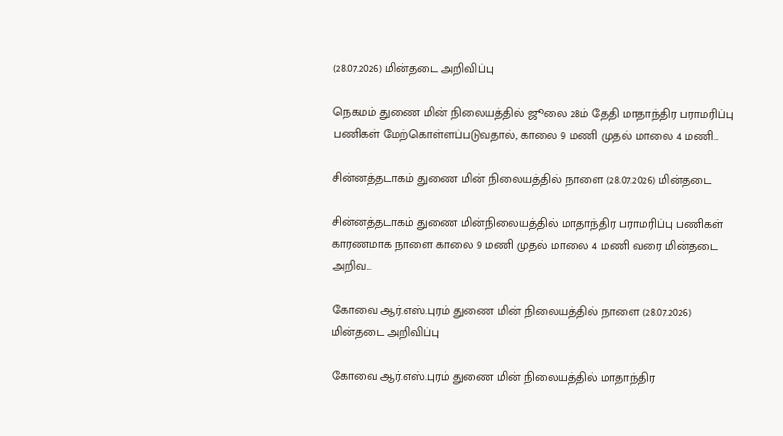(28.07.2026) மின்தடை அறிவிப்பு

நெகமம் துணை மின் நிலையத்தில் ஜூலை 28ம் தேதி மாதாந்திர பராமரிப்பு பணிகள் மேற்கொள்ளப்படுவதால், காலை 9 மணி முதல் மாலை 4 மணி...

சின்னத்தடாகம் துணை மின் நிலையத்தில் நாளை (28.07.2026) மின்தடை

சின்னத்தடாகம் துணை மின்நிலையத்தில் மாதாந்திர பராமரிப்பு பணிகள் காரணமாக நாளை காலை 9 மணி முதல் மாலை 4 மணி வரை மின்தடை அறிவ...

கோவை ஆர்.எஸ்.புரம் துணை மின் நிலையத்தில் நாளை (28.07.2026) மின்தடை அறிவிப்பு

கோவை ஆர்.எஸ்.புரம் துணை மின் நிலையத்தில் மாதாந்திர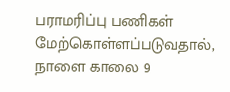பராமரிப்பு பணிகள் மேற்கொள்ளப்படுவதால், நாளை காலை 9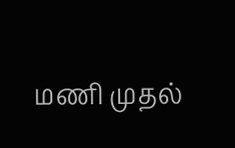மணி முதல்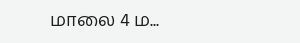மாலை 4 ம...